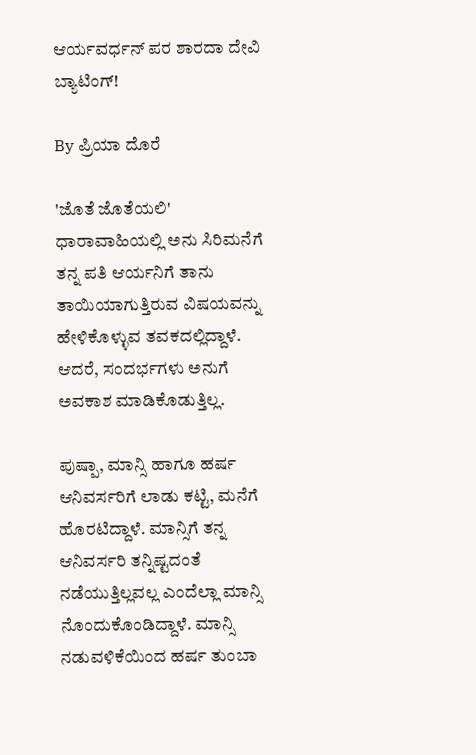ಆರ್ಯವರ್ಧನ್ ಪರ ಶಾರದಾ ದೇವಿ ಬ್ಯಾಟಿಂಗ್!

By ಪ್ರಿಯಾ ದೊರೆ

'ಜೊತೆ ಜೊತೆಯಲಿ' ಧಾರಾವಾಹಿಯಲ್ಲಿ ಅನು ಸಿರಿಮನೆಗೆ ತನ್ನ ಪತಿ ಆರ್ಯನಿಗೆ ತಾನು ತಾಯಿಯಾಗುತ್ತಿರುವ ವಿಷಯವನ್ನು ಹೇಳಿಕೊಳ್ಳುವ ತವಕದಲ್ಲಿದ್ದಾಳೆ. ಆದರೆ, ಸಂದರ್ಭಗಳು ಅನುಗೆ ಅವಕಾಶ ಮಾಡಿಕೊಡುತ್ತಿಲ್ಲ.

ಪುಷ್ಪಾ, ಮಾನ್ಸಿ ಹಾಗೂ ಹರ್ಷ ಆನಿವರ್ಸರಿಗೆ ಲಾಡು ಕಟ್ಟಿ, ಮನೆಗೆ ಹೊರಟಿದ್ದಾಳೆ. ಮಾನ್ಸಿಗೆ ತನ್ನ ಆನಿವರ್ಸರಿ ತನ್ನಿಷ್ಟದಂತೆ ನಡೆಯುತ್ತಿಲ್ಲವಲ್ಲ ಎಂದೆಲ್ಲಾ ಮಾನ್ಸಿ ನೊಂದುಕೊಂಡಿದ್ದಾಳೆ. ಮಾನ್ಸಿ ನಡುವಳಿಕೆಯಿಂದ ಹರ್ಷ ತುಂಬಾ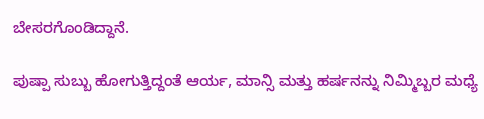ಬೇಸರಗೊಂಡಿದ್ದಾನೆ.

ಪುಷ್ಪಾ ಸುಬ್ಬು ಹೋಗುತ್ತಿದ್ದಂತೆ ಆರ್ಯ, ಮಾನ್ಸಿ ಮತ್ತು ಹರ್ಷನನ್ನು ನಿಮ್ಮಿಬ್ಬರ ಮಧ್ಯೆ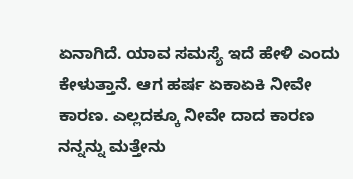ಏನಾಗಿದೆ. ಯಾವ ಸಮಸ್ಯೆ ಇದೆ ಹೇಳಿ ಎಂದು ಕೇಳುತ್ತಾನೆ. ಆಗ ಹರ್ಷ ಏಕಾಏಕಿ ನೀವೇ ಕಾರಣ. ಎಲ್ಲದಕ್ಕೂ ನೀವೇ ದಾದ ಕಾರಣ ನನ್ನನ್ನು ಮತ್ತೇನು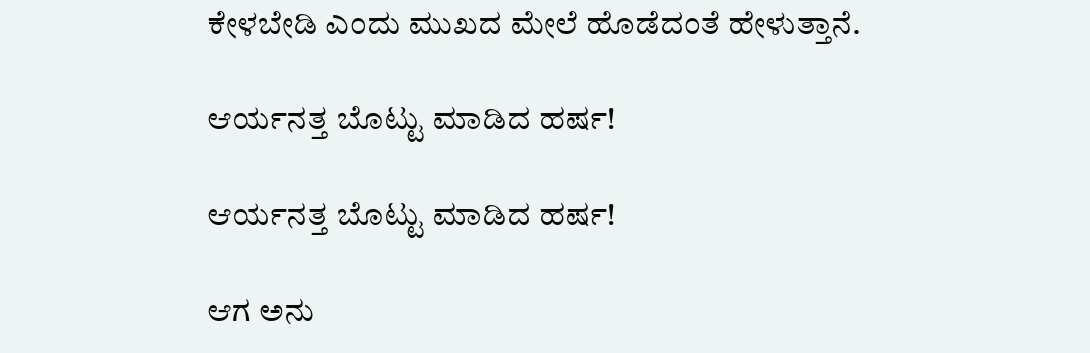ಕೇಳಬೇಡಿ ಎಂದು ಮುಖದ ಮೇಲೆ ಹೊಡೆದಂತೆ ಹೇಳುತ್ತಾನೆ.

ಆರ್ಯನತ್ತ ಬೊಟ್ಟು ಮಾಡಿದ ಹರ್ಷ!

ಆರ್ಯನತ್ತ ಬೊಟ್ಟು ಮಾಡಿದ ಹರ್ಷ!

ಆಗ ಅನು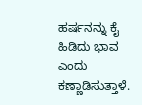ಹರ್ಷನನ್ನು ಕೈ ಹಿಡಿದು ಭಾವ ಎಂದು ಕಣ್ಣಾಡಿಸುತ್ತಾಳೆ.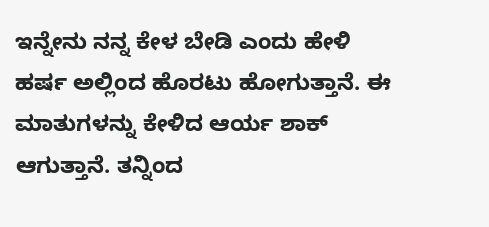ಇನ್ನೇನು ನನ್ನ ಕೇಳ ಬೇಡಿ ಎಂದು ಹೇಳಿ ಹರ್ಷ ಅಲ್ಲಿಂದ ಹೊರಟು ಹೋಗುತ್ತಾನೆ. ಈ ಮಾತುಗಳನ್ನು ಕೇಳಿದ ಆರ್ಯ ಶಾಕ್ ಆಗುತ್ತಾನೆ. ತನ್ನಿಂದ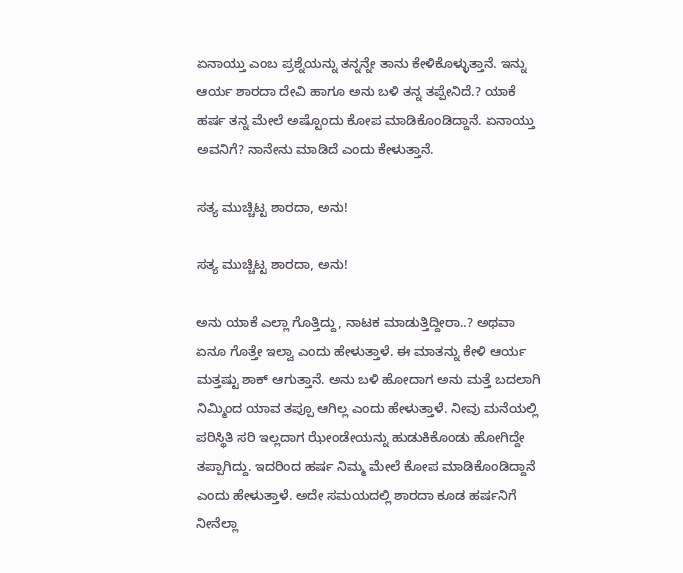ಏನಾಯ್ತು ಎಂಬ ಪ್ರಶ್ನೆಯನ್ನು ತನ್ನನ್ನೇ ತಾನು ಕೇಳಿಕೊಳ್ಳುತ್ತಾನೆ. ಇನ್ನು ಆರ್ಯ ಶಾರದಾ ದೇವಿ ಹಾಗೂ ಅನು ಬಳಿ ತನ್ನ ತಪ್ಪೇನಿದೆ.? ಯಾಕೆ ಹರ್ಷ ತನ್ನ ಮೇಲೆ ಅಷ್ಟೊಂದು ಕೋಪ ಮಾಡಿಕೊಂಡಿದ್ದಾನೆ. ಏನಾಯ್ತು ಅವನಿಗೆ? ನಾನೇನು ಮಾಡಿದೆ ಎಂದು ಕೇಳುತ್ತಾನೆ.

ಸತ್ಯ ಮುಚ್ಚಿಟ್ಟ ಶಾರದಾ, ಅನು!

ಸತ್ಯ ಮುಚ್ಚಿಟ್ಟ ಶಾರದಾ, ಅನು!

ಅನು ಯಾಕೆ ಎಲ್ಲಾ ಗೊತ್ತಿದ್ದು, ನಾಟಕ ಮಾಡುತ್ತಿದ್ದೀರಾ..? ಅಥವಾ ಏನೂ ಗೊತ್ತೇ ಇಲ್ವಾ ಎಂದು ಹೇಳುತ್ತಾಳೆ. ಈ ಮಾತನ್ನು ಕೇಳಿ ಆರ್ಯ ಮತ್ತಷ್ಟು ಶಾಕ್ ಆಗುತ್ತಾನೆ. ಅನು ಬಳಿ ಹೋದಾಗ ಅನು ಮತ್ತೆ ಬದಲಾಗಿ ನಿಮ್ಮಿಂದ ಯಾವ ತಪ್ಪೂ ಆಗಿಲ್ಲ ಎಂದು ಹೇಳುತ್ತಾಳೆ. ನೀವು ಮನೆಯಲ್ಲಿ ಪರಿಸ್ಥಿತಿ ಸರಿ ಇಲ್ಲದಾಗ ಝೇಂಡೇಯನ್ನು ಹುಡುಕಿಕೊಂಡು ಹೋಗಿದ್ದೇ ತಪ್ಪಾಗಿದ್ದು. ಇದರಿಂದ ಹರ್ಷ ನಿಮ್ಮ ಮೇಲೆ ಕೋಪ ಮಾಡಿಕೊಂಡಿದ್ದಾನೆ ಎಂದು ಹೇಳುತ್ತಾಳೆ. ಅದೇ ಸಮಯದಲ್ಲಿ ಶಾರದಾ ಕೂಡ ಹರ್ಷನಿಗೆ ನೀನೆಲ್ಲಾ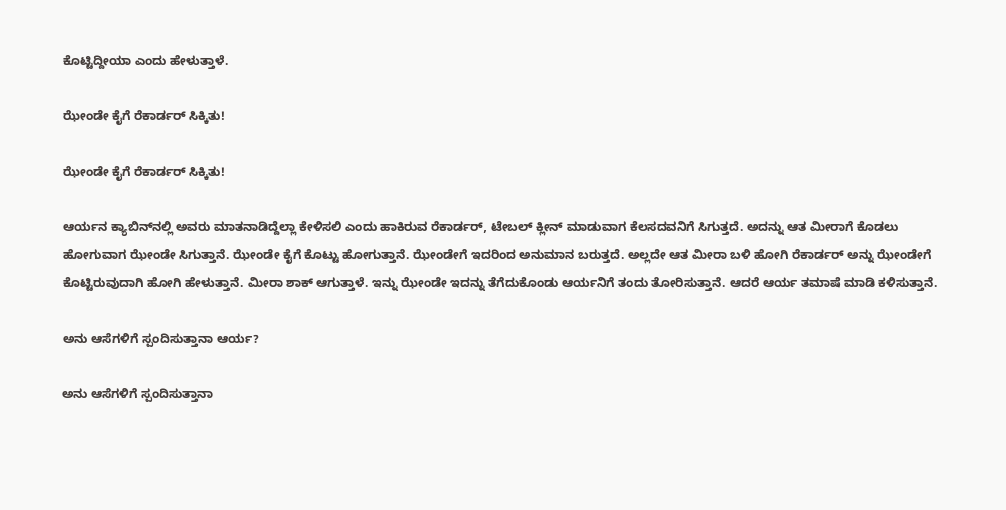ಕೊಟ್ಟಿದ್ದೀಯಾ ಎಂದು ಹೇಳುತ್ತಾಳೆ.

ಝೇಂಡೇ ಕೈಗೆ ರೆಕಾರ್ಡರ್ ಸಿಕ್ಕಿತು!

ಝೇಂಡೇ ಕೈಗೆ ರೆಕಾರ್ಡರ್ ಸಿಕ್ಕಿತು!

ಆರ್ಯನ ಕ್ಯಾಬಿನ್‌ನಲ್ಲಿ ಅವರು ಮಾತನಾಡಿದ್ದೆಲ್ಲಾ ಕೇಳಿಸಲಿ ಎಂದು ಹಾಕಿರುವ ರೆಕಾರ್ಡರ್, ಟೇಬಲ್ ಕ್ಲೀನ್ ಮಾಡುವಾಗ ಕೆಲಸದವನಿಗೆ ಸಿಗುತ್ತದೆ. ಅದನ್ನು ಆತ ಮೀರಾಗೆ ಕೊಡಲು ಹೋಗುವಾಗ ಝೇಂಡೇ ಸಿಗುತ್ತಾನೆ. ಝೇಂಡೇ ಕೈಗೆ ಕೊಟ್ಟು ಹೋಗುತ್ತಾನೆ. ಝೇಂಡೇಗೆ ಇದರಿಂದ ಅನುಮಾನ ಬರುತ್ತದೆ. ಅಲ್ಲದೇ ಆತ ಮೀರಾ ಬಳಿ ಹೋಗಿ ರೆಕಾರ್ಡರ್ ಅನ್ನು ಝೇಂಡೇಗೆ ಕೊಟ್ಟಿರುವುದಾಗಿ ಹೋಗಿ ಹೇಳುತ್ತಾನೆ. ಮೀರಾ ಶಾಕ್ ಆಗುತ್ತಾಳೆ. ಇನ್ನು ಝೇಂಡೇ ಇದನ್ನು ತೆಗೆದುಕೊಂಡು ಆರ್ಯನಿಗೆ ತಂದು ತೋರಿಸುತ್ತಾನೆ. ಆದರೆ ಆರ್ಯ ತಮಾಷೆ ಮಾಡಿ ಕಳಿಸುತ್ತಾನೆ.

ಅನು ಆಸೆಗಳಿಗೆ ಸ್ಪಂದಿಸುತ್ತಾನಾ ಆರ್ಯ?

ಅನು ಆಸೆಗಳಿಗೆ ಸ್ಪಂದಿಸುತ್ತಾನಾ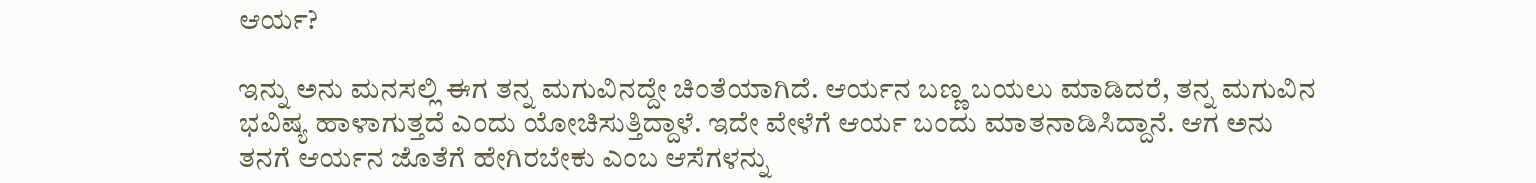ಆರ್ಯ?

ಇನ್ನು ಅನು ಮನಸಲ್ಲಿ ಈಗ ತನ್ನ ಮಗುವಿನದ್ದೇ ಚಿಂತೆಯಾಗಿದೆ. ಆರ್ಯನ ಬಣ್ಣ ಬಯಲು ಮಾಡಿದರೆ, ತನ್ನ ಮಗುವಿನ ಭವಿಷ್ಯ ಹಾಳಾಗುತ್ತದೆ ಎಂದು ಯೋಚಿಸುತ್ತಿದ್ದಾಳೆ. ಇದೇ ವೇಳೆಗೆ ಆರ್ಯ ಬಂದು ಮಾತನಾಡಿಸಿದ್ದಾನೆ. ಆಗ ಅನು ತನಗೆ ಆರ್ಯನ ಜೊತೆಗೆ ಹೇಗಿರಬೇಕು ಎಂಬ ಆಸೆಗಳನ್ನು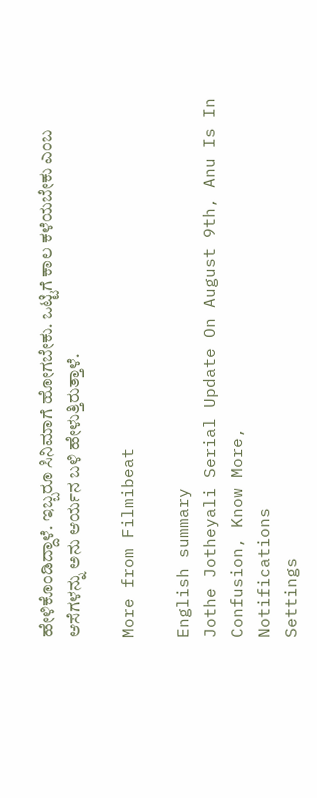ಹೇಳಿಕೊಂಡಿದ್ದಾಳೆ. ಇಬ್ಬರೂ ಸಿನಿಮಾಗೆ ಹೋಗಬೇಕು. ಒಟ್ಟಿಗೆ ಕಾಲ ಕಳೆಯಬೇಕು ಎಂಬ ಆಸೆಗಳನ್ನು ಅನು ಆರ್ಯನ ಬಳಿ ಹೇಳುತ್ತಿರುತ್ತಾಳೆ.

More from Filmibeat

English summary
Jothe Jotheyali Serial Update On August 9th, Anu Is In Confusion, Know More,
Notifications
Settings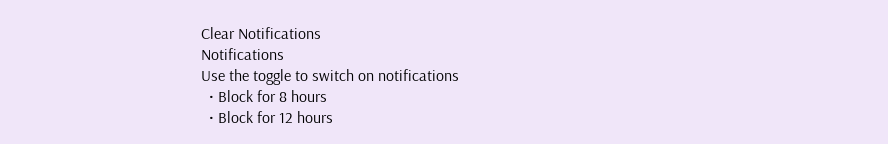Clear Notifications
Notifications
Use the toggle to switch on notifications
  • Block for 8 hours
  • Block for 12 hours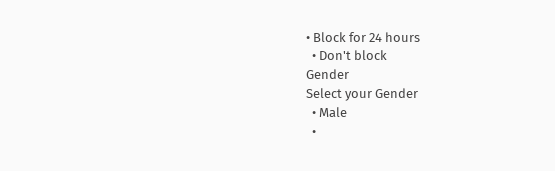• Block for 24 hours
  • Don't block
Gender
Select your Gender
  • Male
  •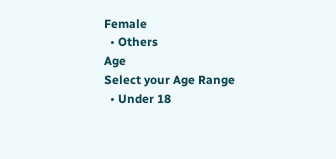Female
  • Others
Age
Select your Age Range
  • Under 18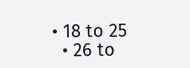• 18 to 25
  • 26 to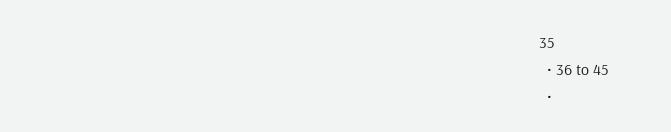35
  • 36 to 45
  •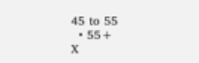45 to 55
  • 55+
X